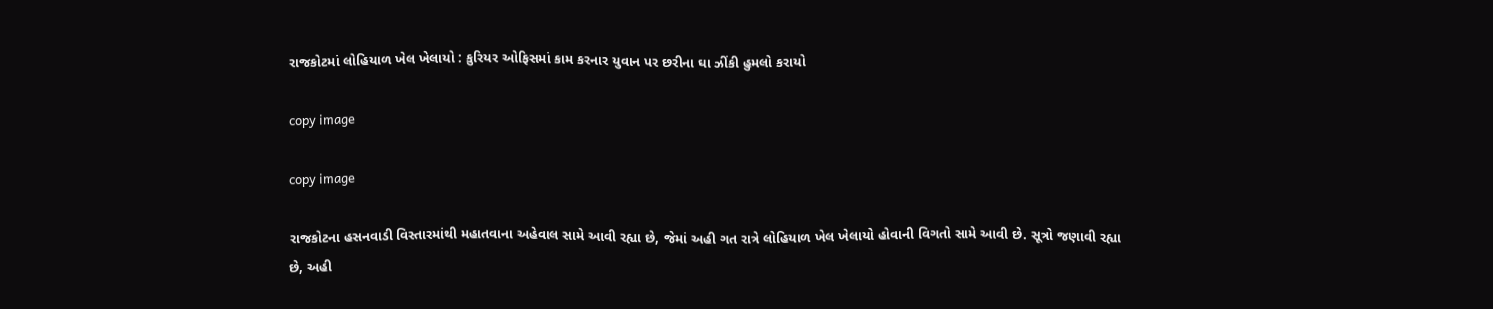રાજકોટમાં લોહિયાળ ખેલ ખેલાયો : કુરિયર ઓફિસમાં કામ કરનાર યુવાન પર છરીના ઘા ઝીંકી હુમલો કરાયો

copy image

copy image

રાજકોટના હસનવાડી વિસ્તારમાંથી મહાતવાના અહેવાલ સામે આવી રહ્યા છે, જેમાં અહી ગત રાત્રે લોહિયાળ ખેલ ખેલાયો હોવાની વિગતો સામે આવી છે. સૂત્રો જણાવી રહ્યા છે, અહી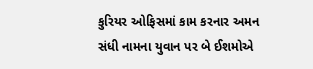કુરિયર ઓફિસમાં કામ કરનાર અમન સંધી નામના યુવાન પર બે ઈશમોએ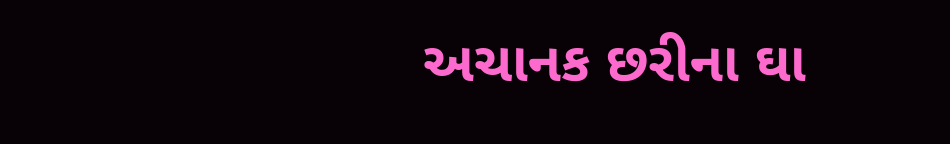અચાનક છરીના ઘા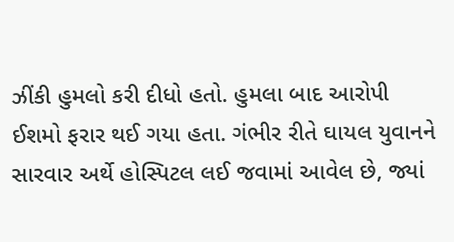ઝીંકી હુમલો કરી દીધો હતો. હુમલા બાદ આરોપી ઈશમો ફરાર થઈ ગયા હતા. ગંભીર રીતે ઘાયલ યુવાનને સારવાર અર્થે હોસ્પિટલ લઈ જવામાં આવેલ છે, જ્યાં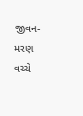જીવન-મરણ વચ્ચે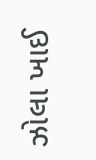ઝોલા ખાઈ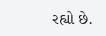રહ્યો છે.